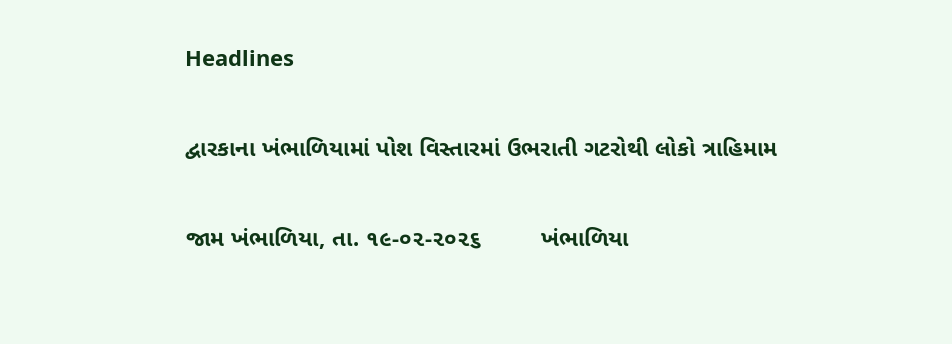Headlines

દ્વારકાના ખંભાળિયામાં પોશ વિસ્તારમાં ઉભરાતી ગટરોથી લોકો ત્રાહિમામ

જામ ખંભાળિયા, તા. ૧૯-૦૨-૨૦૨૬         ખંભાળિયા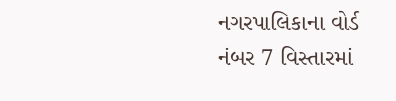નગરપાલિકાના વોર્ડ નંબર 7 વિસ્તારમાં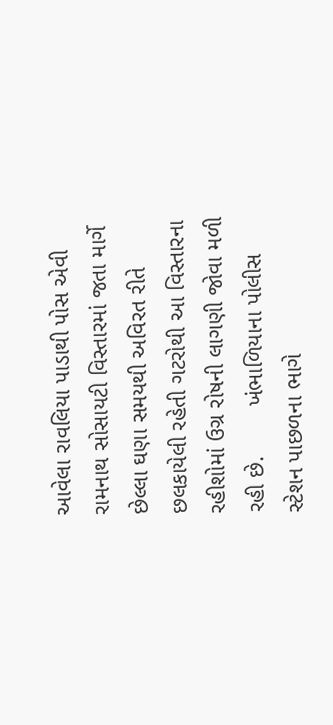આવેલા રાવલિયા પાડાથી પોસ એવી રામનાથ સોસાયટી વિસ્તારમાં જતા માર્ગે છેલ્લા ઘણા સમયથી અવિરત રીતે છલકાયેલી રહેતી ગટરોથી આ વિસ્તારના રહીશોમાં ઉગ્ર રોષની લાગણી જોવા મળી રહી છે.        ખંભાળિયાના પોલીસ સ્ટેશન પાછળના ભાગે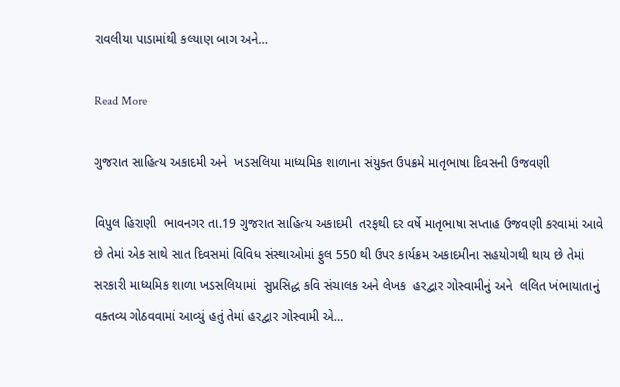રાવલીયા પાડામાંથી કલ્યાણ બાગ અને…

Read More

ગુજરાત સાહિત્ય અકાદમી અને  ખડસલિયા માધ્યમિક શાળાના સંયુક્ત ઉપક્રમે માતૃભાષા દિવસની ઉજવણી

વિપુલ હિરાણી  ભાવનગર તા.19 ગુજરાત સાહિત્ય અકાદમી  તરફથી દર વર્ષે માતૃભાષા સપ્તાહ ઉજવણી કરવામાં આવે છે તેમાં એક સાથે સાત દિવસમાં વિવિધ સંસ્થાઓમાં ફુલ 550 થી ઉપર કાર્યક્રમ અકાદમીના સહયોગથી થાય છે તેમાં સરકારી માધ્યમિક શાળા ખડસલિયામાં  સુપ્રસિદ્ધ કવિ સંચાલક અને લેખક  હરદ્વાર ગોસ્વામીનું અને  લલિત ખંભાયાતાનું વક્તવ્ય ગોઠવવામાં આવ્યું હતું તેમાં હરદ્વાર ગોસ્વામી એ…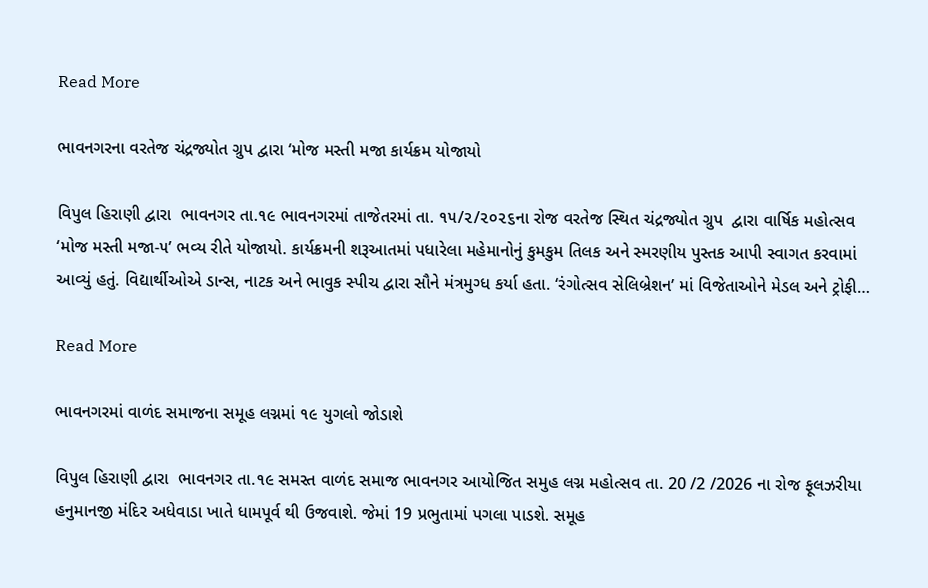Read More

ભાવનગરના વરતેજ ચંદ્રજ્યોત ગ્રુપ દ્વારા ‘મોજ મસ્તી મજા કાર્યક્રમ યોજાયો

વિપુલ હિરાણી દ્વારા  ભાવનગર તા.૧૯ ભાવનગરમાં તાજેતરમાં તા. ૧૫/૨/૨૦૨૬ના રોજ વરતેજ સ્થિત ચંદ્રજ્યોત ગ્રુપ  દ્વારા વાર્ષિક મહોત્સવ ‘મોજ મસ્તી મજા-૫’ ભવ્ય રીતે યોજાયો. કાર્યક્રમની શરૂઆતમાં પધારેલા મહેમાનોનું કુમકુમ તિલક અને સ્મરણીય પુસ્તક આપી સ્વાગત કરવામાં આવ્યું હતું. વિદ્યાર્થીઓએ ડાન્સ, નાટક અને ભાવુક સ્પીચ દ્વારા સૌને મંત્રમુગ્ધ કર્યા હતા. ‘રંગોત્સવ સેલિબ્રેશન’ માં વિજેતાઓને મેડલ અને ટ્રોફી…

Read More

ભાવનગરમાં વાળંદ સમાજના સમૂહ લગ્નમાં ૧૯ યુગલો જોડાશે

વિપુલ હિરાણી દ્વારા  ભાવનગર તા.૧૯ સમસ્ત વાળંદ સમાજ ભાવનગર આયોજિત સમુહ લગ્ન મહોત્સવ તા. 20 /2 /2026 ના રોજ ફૂલઝરીયા હનુમાનજી મંદિર અધેવાડા ખાતે ધામપૂર્વ થી ઉજવાશે. જેમાં 19 પ્રભુતામાં પગલા પાડશે. સમૂહ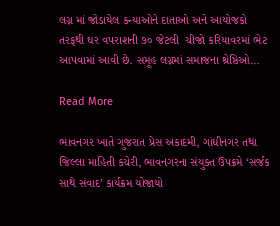લગ્ન માં જોડાયેલ કન્યાઓને દાતાઓ અને આયોજકો તરફથી ઘર વપરાશની ૭૦ જેટલી  ચીજો કરિયાવરમાં ભેટ આપવામાં આવી છે. સમૂહ લગ્નમાં સમાજના શ્રેષ્ઠિઓ…

Read More

ભાવનગર ખાતે ગુજરાત પ્રેસ અકાદમી, ગાંધીનગર તથા જિલ્લા માહિતી કચેરી, ભાવનગરના સંયુક્ત ઉપક્રમે ‘સર્જક સાથે સંવાદ’ કાર્યક્રમ યોજાયો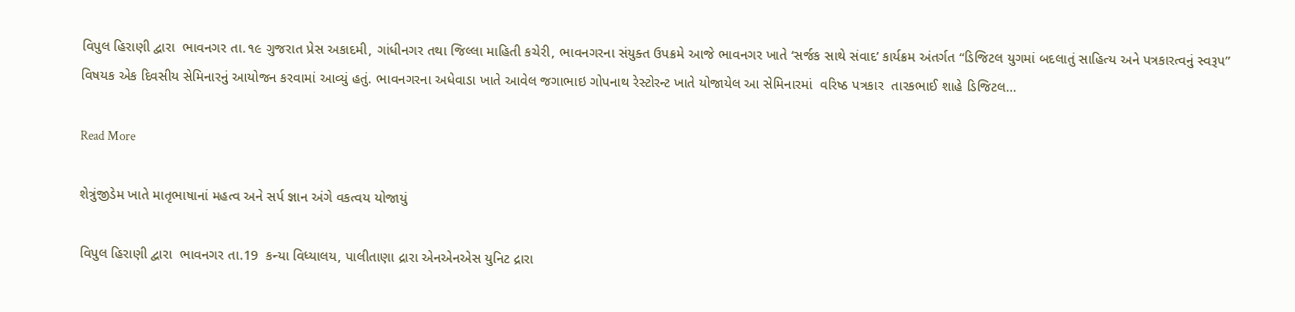વિપુલ હિરાણી દ્વારા  ભાવનગર તા.૧૯ ગુજરાત પ્રેસ અકાદમી, ગાંધીનગર તથા જિલ્લા માહિતી કચેરી, ભાવનગરના સંયુક્ત ઉપક્રમે આજે ભાવનગર ખાતે ‘સર્જક સાથે સંવાદ’ કાર્યક્રમ અંતર્ગત “ડિજિટલ યુગમાં બદલાતું સાહિત્ય અને પત્રકારત્વનું સ્વરૂપ” વિષયક એક દિવસીય સેમિનારનું આયોજન કરવામાં આવ્યું હતું. ભાવનગરના અધેવાડા ખાતે આવેલ જગાભાઇ ગોપનાથ રેસ્ટોરન્ટ ખાતે યોજાયેલ આ સેમિનારમાં  વરિષ્ઠ પત્રકાર  તારકભાઈ શાહે ડિજિટલ…

Read More

શેત્રુંજીડેમ ખાતે માતૃભાષાનાં મહત્વ અને સર્પ જ્ઞાન અંગે વકત્વય યોજાયું

વિપુલ હિરાણી દ્વારા  ભાવનગર તા.19  કન્યા વિધ્યાલય, પાલીતાણા દ્રારા એનએનએસ યુનિટ દ્રારા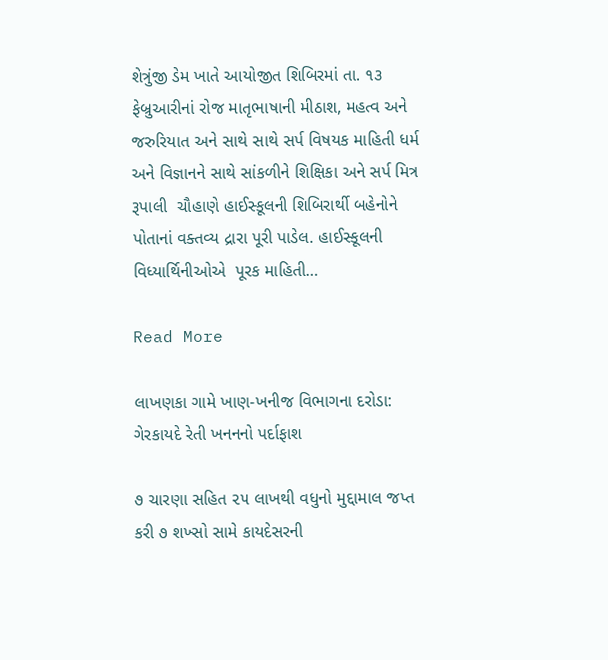શેત્રુંજી ડેમ ખાતે આયોજીત શિબિરમાં તા. ૧૩ ફેબ્રુઆરીનાં રોજ માતૃભાષાની મીઠાશ, મહત્વ અને જરુરિયાત અને સાથે સાથે સર્પ વિષયક માહિતી ધર્મ અને વિજ્ઞાનને સાથે સાંકળીને શિક્ષિકા અને સર્પ મિત્ર  રૂપાલી  ચૌહાણે હાઈસ્કૂલની શિબિરાર્થી બહેનોને પોતાનાં વક્તવ્ય દ્રારા પૂરી પાડેલ. હાઈસ્કૂલની વિધ્યાર્થિનીઓએ  પૂરક માહિતી…

Read More

લાખણકા ગામે ખાણ-ખનીજ વિભાગના દરોડા: ગેરકાયદે રેતી ખનનનો પર્દાફાશ

૭ ચારણા સહિત ૨૫ લાખથી વધુનો મુદ્દામાલ જપ્ત કરી ૭ શખ્સો સામે કાયદેસરની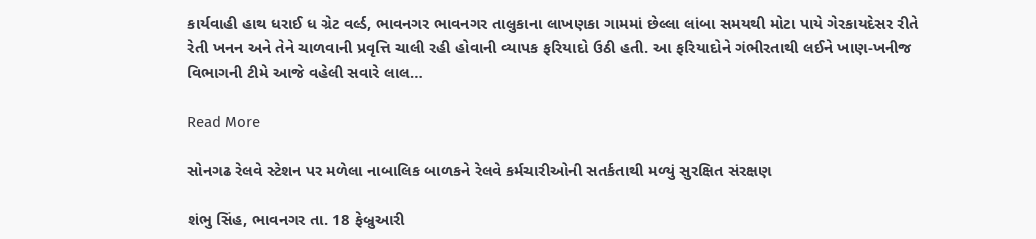કાર્યવાહી હાથ ધરાઈ ધ ગ્રેટ વર્લ્ડ, ભાવનગર ભાવનગર તાલુકાના લાખણકા ગામમાં છેલ્લા લાંબા સમયથી મોટા પાયે ગેરકાયદેસર રીતે રેતી ખનન અને તેને ચાળવાની પ્રવૃત્તિ ચાલી રહી હોવાની વ્યાપક ફરિયાદો ઉઠી હતી. આ ફરિયાદોને ગંભીરતાથી લઈને ખાણ-ખનીજ વિભાગની ટીમે આજે વહેલી સવારે લાલ…

Read More

સોનગઢ રેલવે સ્ટેશન પર મળેલા નાબાલિક બાળકને રેલવે કર્મચારીઓની સતર્કતાથી મળ્યું સુરક્ષિત સંરક્ષણ

શંભુ સિંહ, ભાવનગર તા. 18 ફેબ્રુઆરી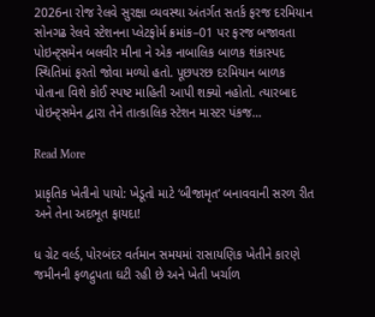2026ના રોજ રેલવે સુરક્ષા વ્યવસ્થા અંતર્ગત સતર્ક ફરજ દરમિયાન સોનગઢ રેલવે સ્ટેશનના પ્લેટફોર્મ ક્રમાંક–01 પર ફરજ બજાવતા પોઇન્ટ્સમેન બલવીર મીના ને એક નાબાલિક બાળક શંકાસ્પદ સ્થિતિમાં ફરતો જોવા મળ્યો હતો. પૂછપરછ દરમિયાન બાળક પોતાના વિશે કોઈ સ્પષ્ટ માહિતી આપી શક્યો નહોતો. ત્યારબાદ પોઇન્ટ્સમેન દ્વારા તેને તાત્કાલિક સ્ટેશન માસ્ટર પંકજ…

Read More

પ્રાકૃતિક ખેતીનો પાયો: ખેડૂતો માટે ‘બીજામૃત’ બનાવવાની સરળ રીત અને તેના અદભૂત ફાયદા!

ધ ગ્રેટ વર્લ્ડ, પોરબંદર વર્તમાન સમયમાં રાસાયણિક ખેતીને કારણે જમીનની ફળદ્રુપતા ઘટી રહી છે અને ખેતી ખર્ચાળ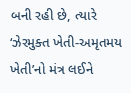બની રહી છે, ત્યારે ‘ઝેરમુક્ત ખેતી-અમૃતમય ખેતી’નો મંત્ર લઈને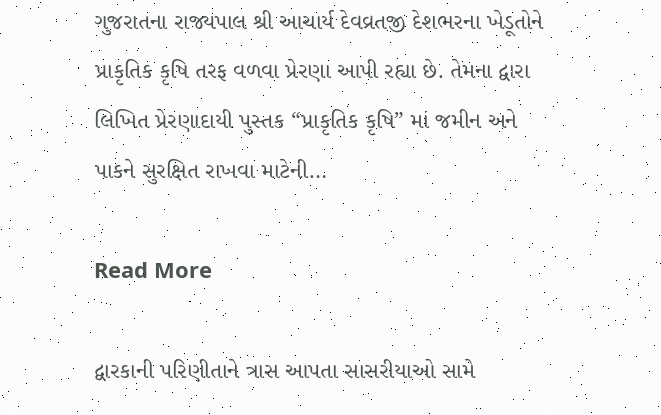ગુજરાતના રાજ્યપાલ શ્રી આચાર્ય દેવવ્રતજી દેશભરના ખેડૂતોને પ્રાકૃતિક કૃષિ તરફ વળવા પ્રેરણા આપી રહ્યા છે. તેમના દ્વારા લિખિત પ્રેરણાદાયી પુસ્તક “પ્રાકૃતિક કૃષિ” માં જમીન અને પાકને સુરક્ષિત રાખવા માટેની…

Read More

દ્વારકાની પરિણીતાને ત્રાસ આપતા સાસરીયાઓ સામે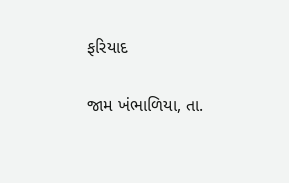ફરિયાદ

જામ ખંભાળિયા, તા.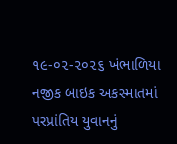૧૯-૦૨-૨૦૨૬ ખંભાળિયા નજીક બાઇક અકસ્માતમાં પરપ્રાંતિય યુવાનનું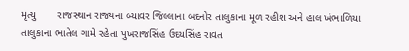મૃત્યુ       રાજસ્થાન રાજ્યના બ્યાવર જિલ્લાના બદનોર તાલુકાના મૂળ રહીશ અને હાલ ખંભાળિયા તાલુકાના ભાતેલ ગામે રહેતા પુખરાજસિંહ ઉદયસિંહ રાવત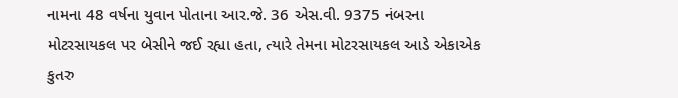નામના 48 વર્ષના યુવાન પોતાના આર.જે. 36 એસ.વી. 9375 નંબરના મોટરસાયકલ પર બેસીને જઈ રહ્યા હતા, ત્યારે તેમના મોટરસાયકલ આડે એકાએક કુતરુ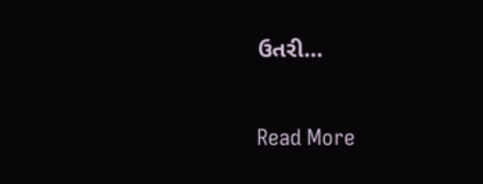ઉતરી…

Read More